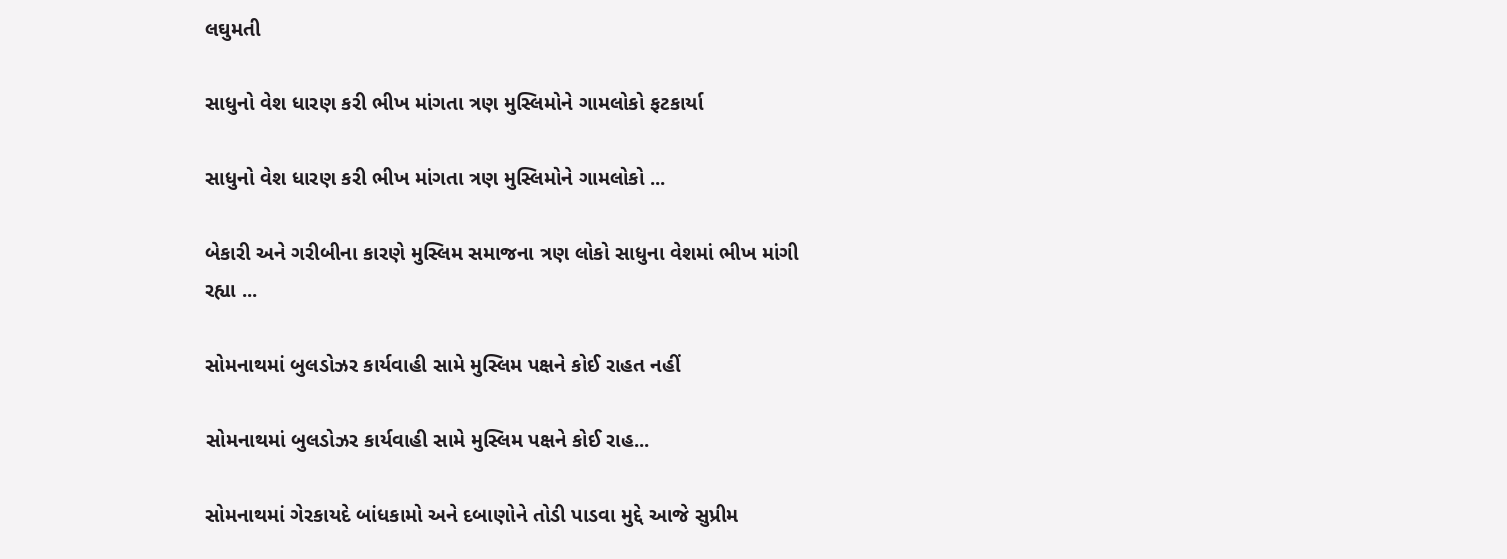લઘુમતી

સાધુનો વેશ ધારણ કરી ભીખ માંગતા ત્રણ મુસ્લિમોને ગામલોકો ફટકાર્યા

સાધુનો વેશ ધારણ કરી ભીખ માંગતા ત્રણ મુસ્લિમોને ગામલોકો ...

બેકારી અને ગરીબીના કારણે મુસ્લિમ સમાજના ત્રણ લોકો સાધુના વેશમાં ભીખ માંગી રહ્યા ...

સોમનાથમાં બુલડોઝર કાર્યવાહી સામે મુસ્લિમ પક્ષને કોઈ રાહત નહીં

સોમનાથમાં બુલડોઝર કાર્યવાહી સામે મુસ્લિમ પક્ષને કોઈ રાહ...

સોમનાથમાં ગેરકાયદે બાંધકામો અને દબાણોને તોડી પાડવા મુદ્દે આજે સુપ્રીમ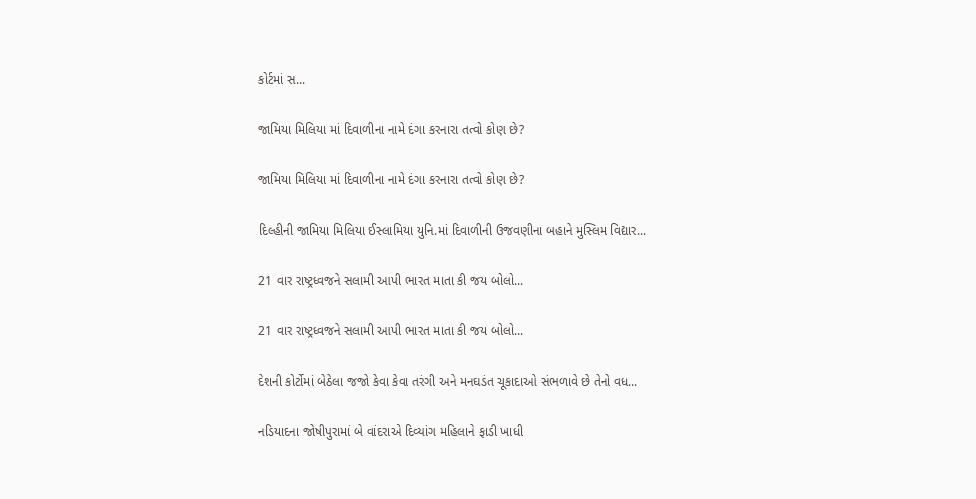કોર્ટમાં સ...

જામિયા મિલિયા માં દિવાળીના નામે દંગા કરનારા તત્વો કોણ છે?

જામિયા મિલિયા માં દિવાળીના નામે દંગા કરનારા તત્વો કોણ છે?

દિલ્હીની જામિયા મિલિયા ઈસ્લામિયા યુનિ.માં દિવાળીની ઉજવણીના બહાને મુસ્લિમ વિદ્યાર...

21 વાર રાષ્ટ્રધ્વજને સલામી આપી ભારત માતા કી જય બોલો...

21 વાર રાષ્ટ્રધ્વજને સલામી આપી ભારત માતા કી જય બોલો...

દેશની કોર્ટોમાં બેઠેલા જજો કેવા કેવા તરંગી અને મનઘડંત ચૂકાદાઓ સંભળાવે છે તેનો વધ...

નડિયાદના જોષીપુરામાં બે વાંદરાએ દિવ્યાંગ મહિલાને ફાડી ખાધી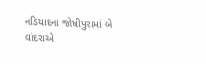નડિયાદના જોષીપુરામાં બે વાંદરાએ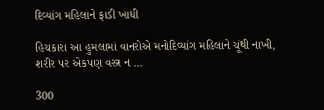દિવ્યાંગ મહિલાને ફાડી ખાધી

હિચકારા આ હુમલામાં વાનરોએ મનોદિવ્યાંગ મહિલાને ચૂંથી નાખી, શરીર પર એકપણ વસ્ત્ર ન ...

300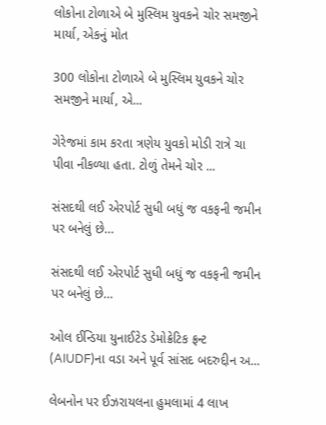લોકોના ટોળાએ બે મુસ્લિમ યુવકને ચોર સમજીને માર્યા, એકનું મોત

300 લોકોના ટોળાએ બે મુસ્લિમ યુવકને ચોર સમજીને માર્યા, એ...

ગેરેજમાં કામ કરતા ત્રણેય યુવકો મોડી રાત્રે ચા પીવા નીકળ્યા હતા. ટોળું તેમને ચોર ...

સંસદથી લઈ એરપોર્ટ સુધી બધું જ વકફની જમીન પર બનેલું છે…

સંસદથી લઈ એરપોર્ટ સુધી બધું જ વકફની જમીન પર બનેલું છે…

ઓલ ઈન્ડિયા યુનાઈટેડ ડેમોક્રેટિક ફ્રન્ટ (AIUDF)ના વડા અને પૂર્વ સાંસદ બદરુદ્દીન અ...

લેબનોન પર ઈઝરાયલના હુમલામાં 4 લાખ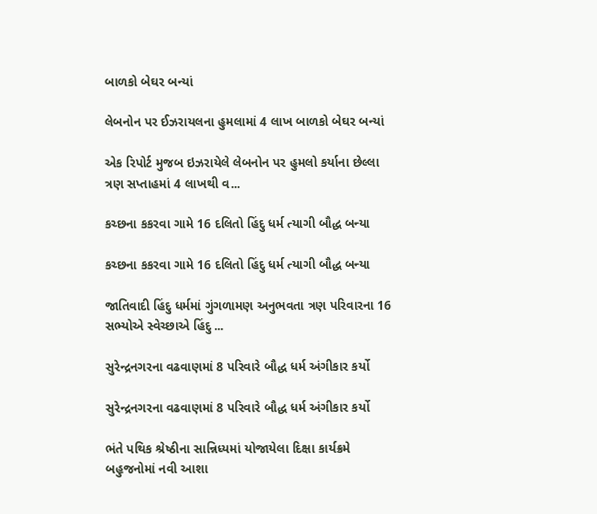બાળકો બેઘર બન્યાં

લેબનોન પર ઈઝરાયલના હુમલામાં 4 લાખ બાળકો બેઘર બન્યાં

એક રિપોર્ટ મુજબ ઇઝરાયેલે લેબનોન પર હુમલો કર્યાના છેલ્લા ત્રણ સપ્તાહમાં 4 લાખથી વ...

કચ્છના કકરવા ગામે 16 દલિતો હિંદુ ધર્મ ત્યાગી બૌદ્ધ બન્યા

કચ્છના કકરવા ગામે 16 દલિતો હિંદુ ધર્મ ત્યાગી બૌદ્ધ બન્યા

જાતિવાદી હિંદુ ધર્મમાં ગુંગળામણ અનુભવતા ત્રણ પરિવારના 16 સભ્યોએ સ્વેચ્છાએ હિંદુ ...

સુરેન્દ્રનગરના વઢવાણમાં 8 પરિવારે બૌદ્ધ ધર્મ અંગીકાર કર્યો

સુરેન્દ્રનગરના વઢવાણમાં 8 પરિવારે બૌદ્ધ ધર્મ અંગીકાર કર્યો

ભંતે પથિક શ્રેષ્ઠીના સાન્નિધ્યમાં યોજાયેલા દિક્ષા કાર્યક્રમે બહુજનોમાં નવી આશા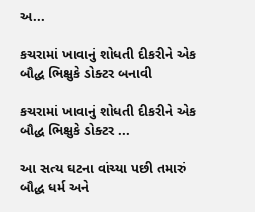અ...

કચરામાં ખાવાનું શોધતી દીકરીને એક બૌદ્ધ ભિક્ષુકે ડોક્ટર બનાવી

કચરામાં ખાવાનું શોધતી દીકરીને એક બૌદ્ધ ભિક્ષુકે ડોક્ટર ...

આ સત્ય ઘટના વાંચ્યા પછી તમારું બૌદ્ધ ધર્મ અને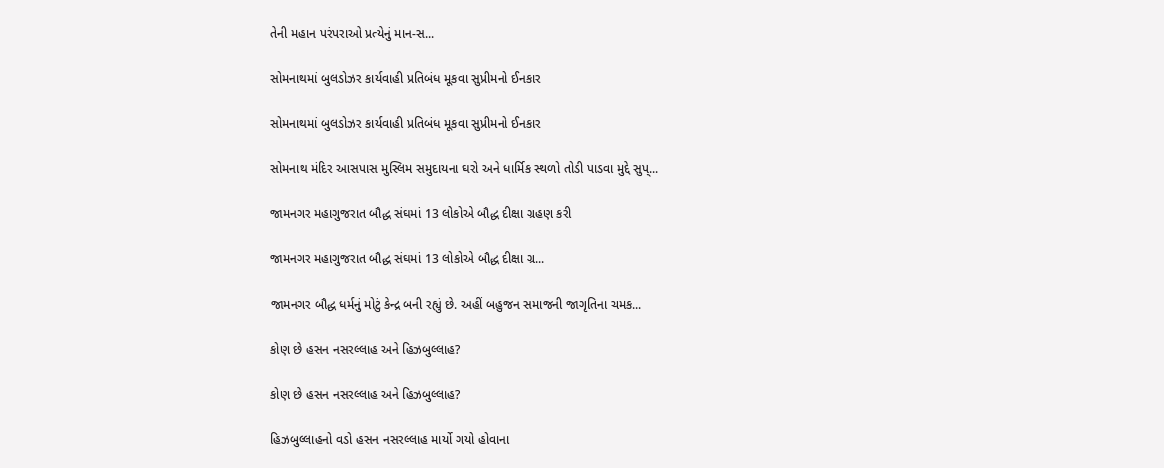તેની મહાન પરંપરાઓ પ્રત્યેનું માન-સ...

સોમનાથમાં બુલડોઝર કાર્યવાહી પ્રતિબંધ મૂકવા સુપ્રીમનો ઈનકાર

સોમનાથમાં બુલડોઝર કાર્યવાહી પ્રતિબંધ મૂકવા સુપ્રીમનો ઈનકાર

સોમનાથ મંદિર આસપાસ મુસ્લિમ સમુદાયના ઘરો અને ધાર્મિક સ્થળો તોડી પાડવા મુદ્દે સુપ્...

જામનગર મહાગુજરાત બૌદ્ધ સંઘમાં 13 લોકોએ બૌદ્ધ દીક્ષા ગ્રહણ કરી

જામનગર મહાગુજરાત બૌદ્ધ સંઘમાં 13 લોકોએ બૌદ્ધ દીક્ષા ગ્ર...

જામનગર બૌદ્ધ ધર્મનું મોટું કેન્દ્ર બની રહ્યું છે. અહીં બહુજન સમાજની જાગૃતિના ચમક...

કોણ છે હસન નસરલ્લાહ અને હિઝબુલ્લાહ?

કોણ છે હસન નસરલ્લાહ અને હિઝબુલ્લાહ?

હિઝબુલ્લાહનો વડો હસન નસરલ્લાહ માર્યો ગયો હોવાના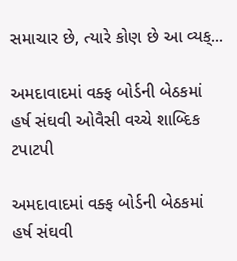સમાચાર છે, ત્યારે કોણ છે આ વ્યક્...

અમદાવાદમાં વક્ફ બોર્ડની બેઠકમાં હર્ષ સંઘવી ઓવૈસી વચ્ચે શાબ્દિક ટપાટપી

અમદાવાદમાં વક્ફ બોર્ડની બેઠકમાં હર્ષ સંઘવી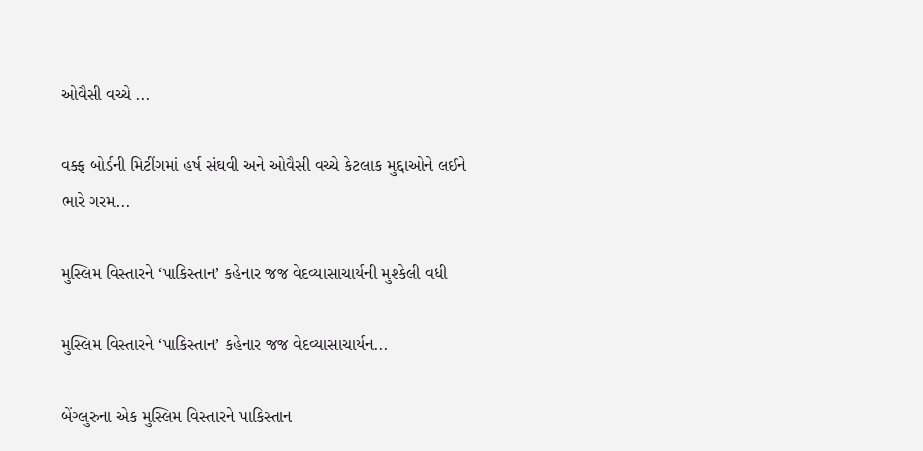ઓવૈસી વચ્ચે ...

વક્ફ બોર્ડની મિટીંગમાં હર્ષ સંઘવી અને ઓવૈસી વચ્ચે કેટલાક મુદ્દાઓને લઈને ભારે ગરમ...

મુસ્લિમ વિસ્તારને ‘પાકિસ્તાન’ કહેનાર જજ વેદવ્યાસાચાર્યની મુશ્કેલી વધી

મુસ્લિમ વિસ્તારને ‘પાકિસ્તાન’ કહેનાર જજ વેદવ્યાસાચાર્યન...

બેંગ્લુરુના એક મુસ્લિમ વિસ્તારને પાકિસ્તાન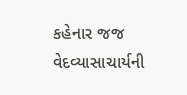કહેનાર જજ વેદવ્યાસાચાર્યની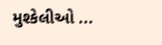મુશ્કેલીઓ ...